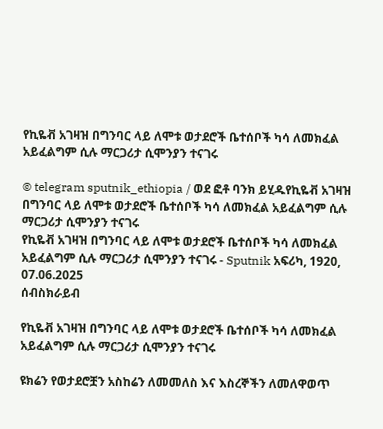የኪዬቭ አገዛዝ በግንባር ላይ ለሞቱ ወታደሮች ቤተሰቦች ካሳ ለመክፈል አይፈልግም ሲሉ ማርጋሪታ ሲሞንያን ተናገሩ

© telegram sputnik_ethiopia / ወደ ፎቶ ባንክ ይሂዱየኪዬቭ አገዛዝ በግንባር ላይ ለሞቱ ወታደሮች ቤተሰቦች ካሳ ለመክፈል አይፈልግም ሲሉ ማርጋሪታ ሲሞንያን ተናገሩ
የኪዬቭ አገዛዝ በግንባር ላይ ለሞቱ ወታደሮች ቤተሰቦች ካሳ ለመክፈል አይፈልግም ሲሉ ማርጋሪታ ሲሞንያን ተናገሩ - Sputnik አፍሪካ, 1920, 07.06.2025
ሰብስክራይብ

የኪዬቭ አገዛዝ በግንባር ላይ ለሞቱ ወታደሮች ቤተሰቦች ካሳ ለመክፈል አይፈልግም ሲሉ ማርጋሪታ ሲሞንያን ተናገሩ

ዩክሬን የወታደሮቿን አስከሬን ለመመለስ እና እስረኞችን ለመለዋወጥ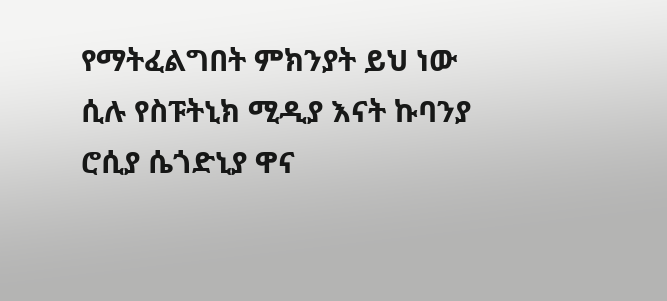የማትፈልግበት ምክንያት ይህ ነው ሲሉ የስፑትኒክ ሚዲያ እናት ኩባንያ ሮሲያ ሴጎድኒያ ዋና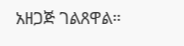አዘጋጅ ገልጸዋል።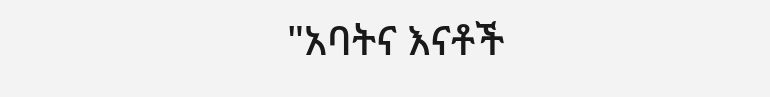"አባትና እናቶች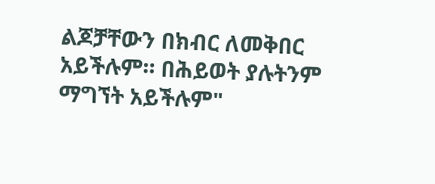ልጆቻቸውን በክብር ለመቅበር አይችሉም። በሕይወት ያሉትንም ማግኘት አይችሉም"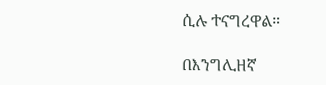ሲሉ ተናግረዋል።

በእንግሊዘኛ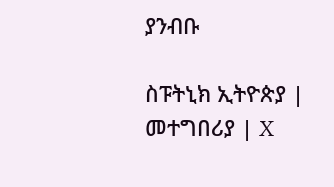ያንብቡ

ስፑትኒክ ኢትዮጵያ | መተግበሪያ | X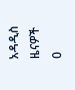አዳዲስ ዜናዎች
0